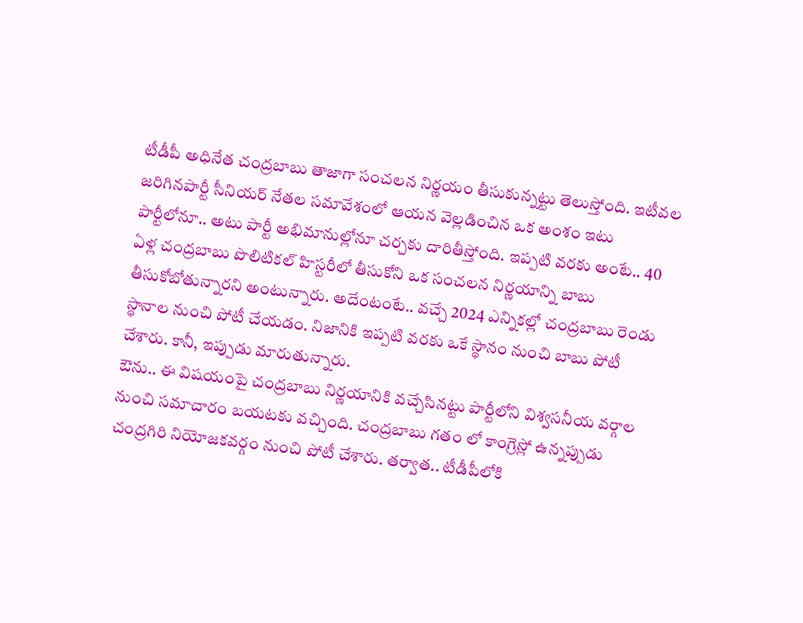టీడీపీ అధినేత చంద్రబాబు తాజాగా సంచలన నిర్ణయం తీసుకున్నట్టు తెలుస్తోంది. ఇటీవల జరిగినపార్టీ సీనియర్ నేతల సమావేశంలో ఆయన వెల్లడించిన ఒక అంశం ఇటు పార్టీలోనూ.. అటు పార్టీ అభిమానుల్లోనూ చర్చకు దారితీస్తోంది. ఇప్పటి వరకు అంటే.. 40 ఏళ్ల చంద్రబాబు పొలిటికల్ హిస్టరీలో తీసుకోని ఒక సంచలన నిర్ణయాన్ని బాబు తీసుకోబోతున్నారని అంటున్నారు. అదేంటంటే.. వచ్చే 2024 ఎన్నికల్లో చంద్రబాబు రెండు స్థానాల నుంచి పోటీ చేయడం. నిజానికి ఇప్పటి వరకు ఒకే స్థానం నుంచి బాబు పోటీ చేశారు. కానీ, ఇప్పుడు మారుతున్నారు.
ఔను.. ఈ విషయంపై చంద్రబాబు నిర్ణయానికి వచ్చేసినట్టు పార్టీలోని విశ్వసనీయ వర్గాల నుంచి సమాచారం బయటకు వచ్చింది. చంద్రబాబు గతం లో కాంగ్రెస్లో ఉన్నప్పుడు చంద్రగిరి నియోజకవర్గం నుంచి పోటీ చేశారు. తర్వాత.. టీడీపీలోకి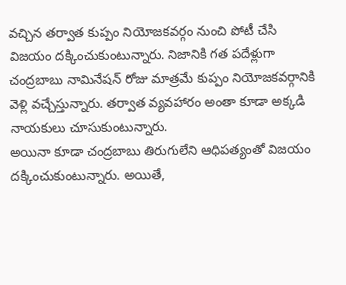వచ్చిన తర్వాత కుప్పం నియోజకవర్గం నుంచి పోటీ చేసి విజయం దక్కించుకుంటున్నారు. నిజానికి గత పదేళ్లుగా చంద్రబాబు నామినేషన్ రోజు మాత్రమే కుప్పం నియోజకవర్గానికి వెళ్లి వచ్చేస్తున్నారు. తర్వాత వ్యవహారం అంతా కూడా అక్కడి నాయకులు చూసుకుంటున్నారు.
అయినా కూడా చంద్రబాబు తిరుగులేని ఆధిపత్యంతో విజయం దక్కించుకుంటున్నారు. అయితే,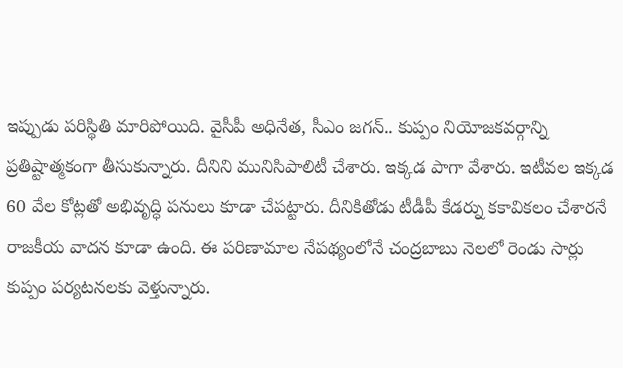ఇప్పుడు పరిస్థితి మారిపోయిది. వైసీపీ అధినేత, సీఎం జగన్.. కుప్పం నియోజకవర్గాన్ని ప్రతిష్టాత్మకంగా తీసుకున్నారు. దీనిని మునిసిపాలిటీ చేశారు. ఇక్కడ పాగా వేశారు. ఇటీవల ఇక్కడ 60 వేల కోట్లతో అభివృద్ధి పనులు కూడా చేపట్టారు. దీనికితోడు టీడీపీ కేడర్ను కకావికలం చేశారనే రాజకీయ వాదన కూడా ఉంది. ఈ పరిణామాల నేపథ్యంలోనే చంద్రబాబు నెలలో రెండు సార్లు కుప్పం పర్యటనలకు వెళ్తున్నారు.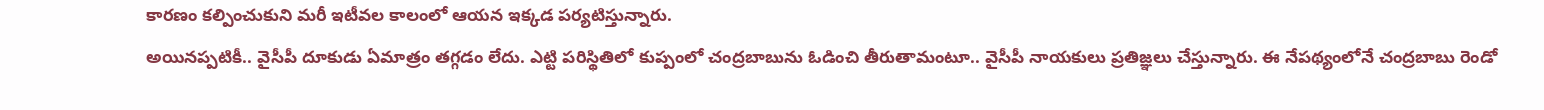కారణం కల్పించుకుని మరీ ఇటీవల కాలంలో ఆయన ఇక్కడ పర్యటిస్తున్నారు.
అయినప్పటికీ.. వైసీపీ దూకుడు ఏమాత్రం తగ్గడం లేదు. ఎట్టి పరిస్థితిలో కుప్పంలో చంద్రబాబును ఓడించి తీరుతామంటూ.. వైసీపీ నాయకులు ప్రతిజ్ఞలు చేస్తున్నారు. ఈ నేపథ్యంలోనే చంద్రబాబు రెండో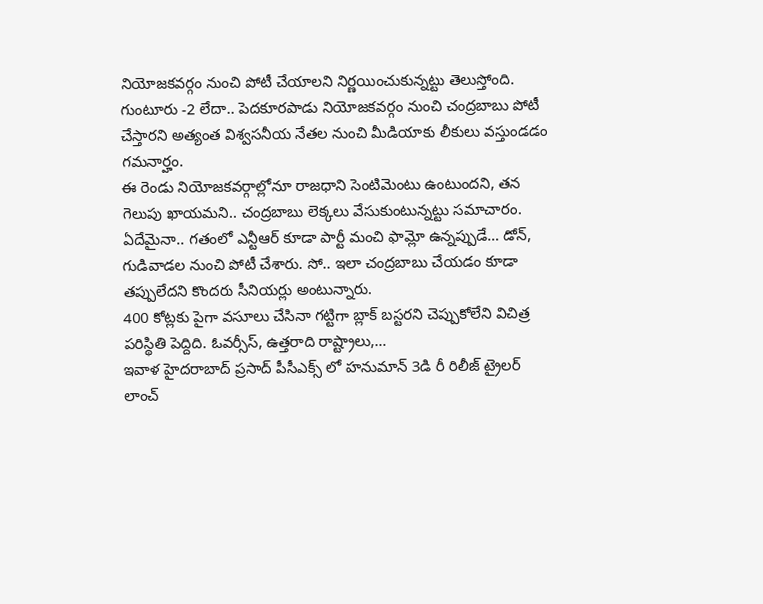నియోజకవర్గం నుంచి పోటీ చేయాలని నిర్ణయించుకున్నట్టు తెలుస్తోంది. గుంటూరు -2 లేదా.. పెదకూరపాడు నియోజకవర్గం నుంచి చంద్రబాబు పోటీ చేస్తారని అత్యంత విశ్వసనీయ నేతల నుంచి మీడియాకు లీకులు వస్తుండడం గమనార్హం.
ఈ రెండు నియోజకవర్గాల్లోనూ రాజధాని సెంటిమెంటు ఉంటుందని, తన గెలుపు ఖాయమని.. చంద్రబాబు లెక్కలు వేసుకుంటున్నట్టు సమాచారం. ఏదేమైనా.. గతంలో ఎన్టీఆర్ కూడా పార్టీ మంచి ఫామ్లో ఉన్నప్పుడే… డోన్, గుడివాడల నుంచి పోటీ చేశారు. సో.. ఇలా చంద్రబాబు చేయడం కూడా తప్పులేదని కొందరు సీనియర్లు అంటున్నారు.
400 కోట్లకు పైగా వసూలు చేసినా గట్టిగా బ్లాక్ బస్టరని చెప్పుకోలేని విచిత్ర పరిస్థితి పెద్దిది. ఓవర్సీస్, ఉత్తరాది రాష్ట్రాలు,…
ఇవాళ హైదరాబాద్ ప్రసాద్ పీసీఎక్స్ లో హనుమాన్ 3డి రీ రిలీజ్ ట్రైలర్ లాంచ్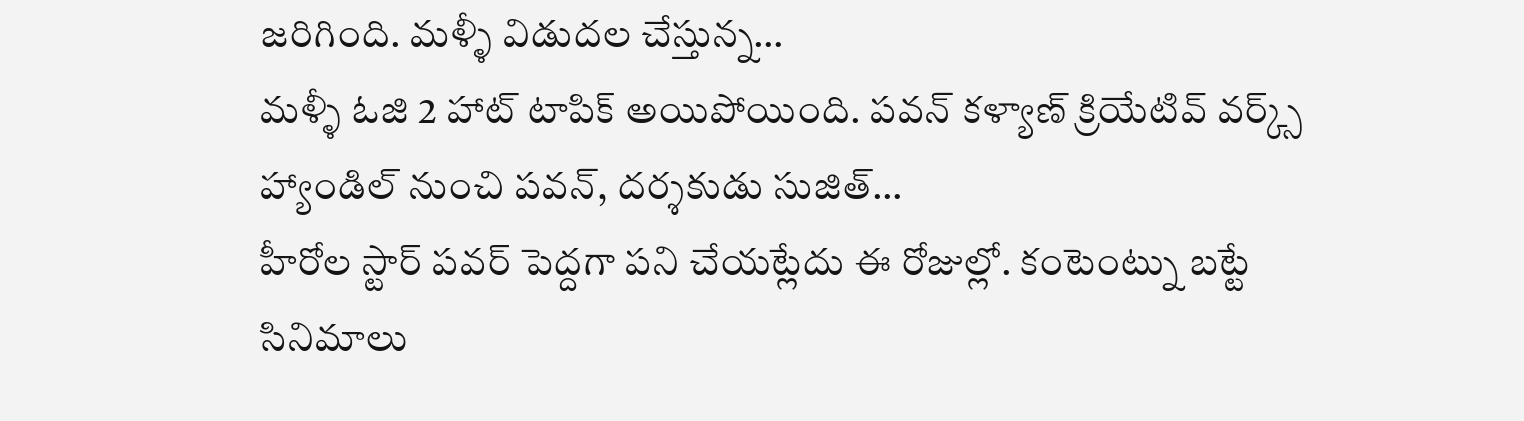జరిగింది. మళ్ళీ విడుదల చేస్తున్న…
మళ్ళీ ఓజి 2 హాట్ టాపిక్ అయిపోయింది. పవన్ కళ్యాణ్ క్రియేటివ్ వర్క్స్ హ్యాండిల్ నుంచి పవన్, దర్శకుడు సుజిత్…
హీరోల స్టార్ పవర్ పెద్దగా పని చేయట్లేదు ఈ రోజుల్లో. కంటెంట్ను బట్టే సినిమాలు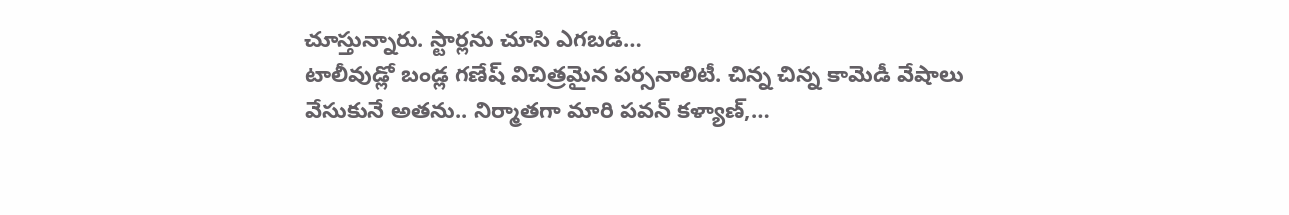చూస్తున్నారు. స్టార్లను చూసి ఎగబడి…
టాలీవుడ్లో బండ్ల గణేష్ విచిత్రమైన పర్సనాలిటీ. చిన్న చిన్న కామెడీ వేషాలు వేసుకునే అతను.. నిర్మాతగా మారి పవన్ కళ్యాణ్,…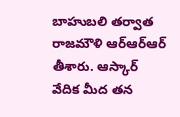బాహుబలి తర్వాత రాజమౌళి ఆర్ఆర్ఆర్ తీశారు. ఆస్కార్ వేదిక మీద తన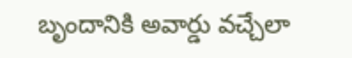బృందానికి అవార్డు వచ్చేలా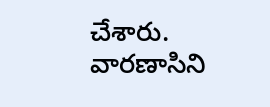చేశారు. వారణాసిని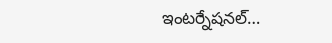ఇంటర్నేషనల్…